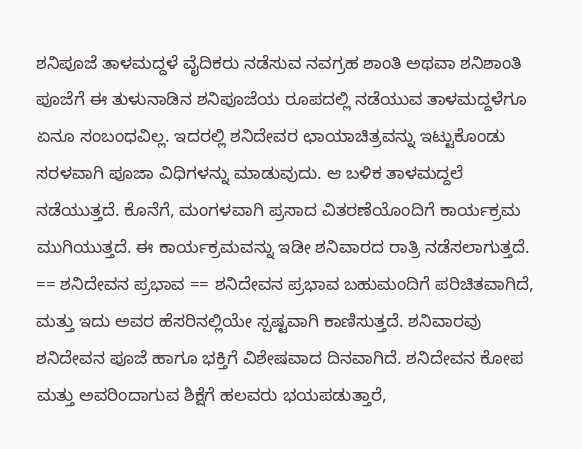ಶನಿಪೂಜೆ ತಾಳಮದ್ದಳೆ ವೈದಿಕರು ನಡೆಸುವ ನವಗ್ರಹ ಶಾಂತಿ ಅಥವಾ ಶನಿಶಾಂತಿ ಪೂಜೆಗೆ ಈ ತುಳುನಾಡಿನ ಶನಿಪೂಜೆಯ ರೂಪದಲ್ಲಿ ನಡೆಯುವ ತಾಳಮದ್ದಳೆಗೂ ಏನೂ ಸಂಬಂಧವಿಲ್ಲ. ಇದರಲ್ಲಿ ಶನಿದೇವರ ಛಾಯಾಚಿತ್ರವನ್ನು ಇಟ್ಟುಕೊಂಡು ಸರಳವಾಗಿ ಪೂಜಾ ವಿಧಿಗಳನ್ನು ಮಾಡುವುದು. ಆ ಬಳಿಕ ತಾಳಮದ್ದಲೆ ನಡೆಯುತ್ತದೆ. ಕೊನೆಗೆ, ಮಂಗಳವಾಗಿ ಪ್ರಸಾದ ವಿತರಣೆಯೊಂದಿಗೆ ಕಾರ್ಯಕ್ರಮ ಮುಗಿಯುತ್ತದೆ. ಈ ಕಾರ್ಯಕ್ರಮವನ್ನು ಇಡೀ ಶನಿವಾರದ ರಾತ್ರಿ ನಡೆಸಲಾಗುತ್ತದೆ. == ಶನಿದೇವನ ಪ್ರಭಾವ == ಶನಿದೇವನ ಪ್ರಭಾವ ಬಹುಮಂದಿಗೆ ಪರಿಚಿತವಾಗಿದೆ, ಮತ್ತು ಇದು ಅವರ ಹೆಸರಿನಲ್ಲಿಯೇ ಸ್ಪಷ್ಟವಾಗಿ ಕಾಣಿಸುತ್ತದೆ. ಶನಿವಾರವು ಶನಿದೇವನ ಪೂಜೆ ಹಾಗೂ ಭಕ್ತಿಗೆ ವಿಶೇಷವಾದ ದಿನವಾಗಿದೆ. ಶನಿದೇವನ ಕೋಪ ಮತ್ತು ಅವರಿಂದಾಗುವ ಶಿಕ್ಷೆಗೆ ಹಲವರು ಭಯಪಡುತ್ತಾರೆ,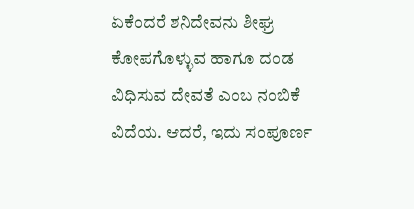ಏಕೆಂದರೆ ಶನಿದೇವನು ಶೀಘ್ರ ಕೋಪಗೊಳ್ಳುವ ಹಾಗೂ ದಂಡ ವಿಧಿಸುವ ದೇವತೆ ಎಂಬ ನಂಬಿಕೆ ವಿದೆಯ. ಆದರೆ, ಇದು ಸಂಪೂರ್ಣ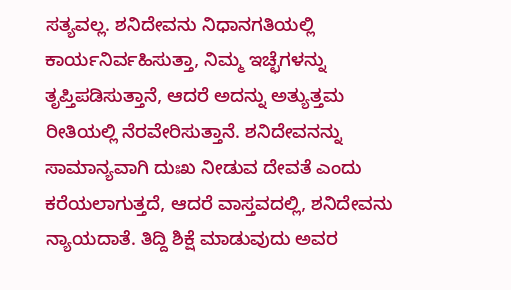ಸತ್ಯವಲ್ಲ. ಶನಿದೇವನು ನಿಧಾನಗತಿಯಲ್ಲಿ ಕಾರ್ಯನಿರ್ವಹಿಸುತ್ತಾ, ನಿಮ್ಮ ಇಚ್ಛೆಗಳನ್ನು ತೃಪ್ತಿಪಡಿಸುತ್ತಾನೆ, ಆದರೆ ಅದನ್ನು ಅತ್ಯುತ್ತಮ ರೀತಿಯಲ್ಲಿ ನೆರವೇರಿಸುತ್ತಾನೆ. ಶನಿದೇವನನ್ನು ಸಾಮಾನ್ಯವಾಗಿ ದುಃಖ ನೀಡುವ ದೇವತೆ ಎಂದು ಕರೆಯಲಾಗುತ್ತದೆ, ಆದರೆ ವಾಸ್ತವದಲ್ಲಿ, ಶನಿದೇವನು ನ್ಯಾಯದಾತೆ. ತಿದ್ದಿ ಶಿಕ್ಷೆ ಮಾಡುವುದು ಅವರ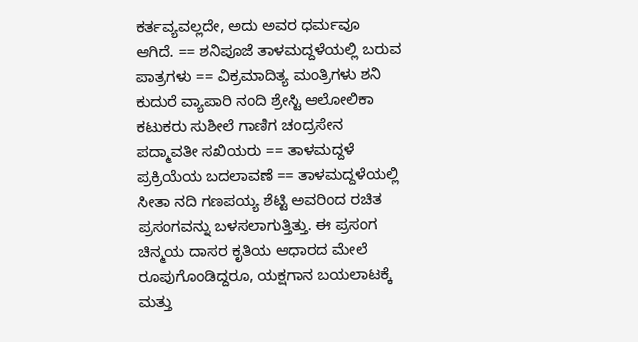ಕರ್ತವ್ಯವಲ್ಲದೇ, ಅದು ಅವರ ಧರ್ಮವೂ ಆಗಿದೆ. == ಶನಿಪೂಜೆ ತಾಳಮದ್ದಳೆಯಲ್ಲಿ ಬರುವ ಪಾತ್ರಗಳು == ವಿಕ್ರಮಾದಿತ್ಯ ಮಂತ್ರಿಗಳು ಶನಿ ಕುದುರೆ ವ್ಯಾಪಾರಿ ನಂದಿ ಶ್ರೇಸ್ಟಿ ಆಲೋಲಿಕಾ ಕಟುಕರು ಸುಶೀಲೆ ಗಾಣಿಗ ಚಂದ್ರಸೇನ ಪದ್ಮಾವತೀ ಸಖಿಯರು == ತಾಳಮದ್ದಳೆ ಪ್ರಕ್ರಿಯೆಯ ಬದಲಾವಣೆ == ತಾಳಮದ್ದಳೆಯಲ್ಲಿ ಸೀತಾ ನದಿ ಗಣಪಯ್ಯ ಶೆಟ್ಟಿ ಅವರಿಂದ ರಚಿತ ಪ್ರಸಂಗವನ್ನು ಬಳಸಲಾಗುತ್ತಿತ್ತು. ಈ ಪ್ರಸಂಗ ಚಿನ್ಮಯ ದಾಸರ ಕೃತಿಯ ಆಧಾರದ ಮೇಲೆ ರೂಪುಗೊಂಡಿದ್ದರೂ, ಯಕ್ಷಗಾನ ಬಯಲಾಟಕ್ಕೆ ಮತ್ತು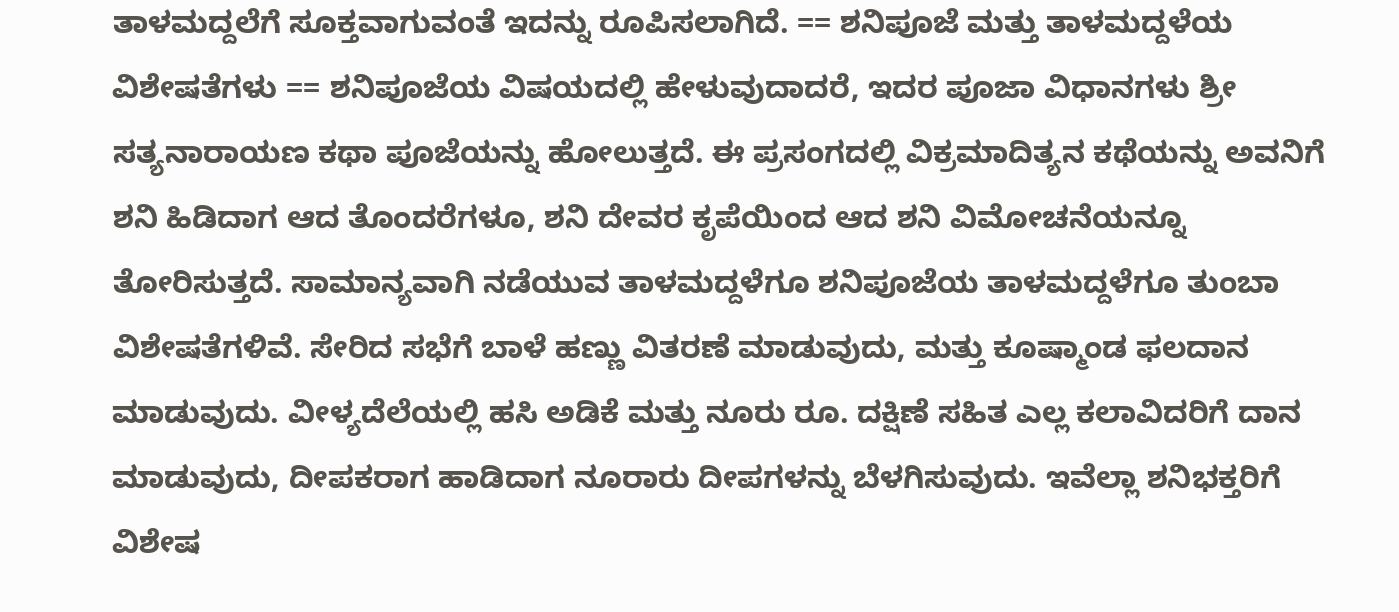ತಾಳಮದ್ದಲೆಗೆ ಸೂಕ್ತವಾಗುವಂತೆ ಇದನ್ನು ರೂಪಿಸಲಾಗಿದೆ. == ಶನಿಪೂಜೆ ಮತ್ತು ತಾಳಮದ್ದಳೆಯ ವಿಶೇಷತೆಗಳು == ಶನಿಪೂಜೆಯ ವಿಷಯದಲ್ಲಿ ಹೇಳುವುದಾದರೆ, ಇದರ ಪೂಜಾ ವಿಧಾನಗಳು ಶ್ರೀ ಸತ್ಯನಾರಾಯಣ ಕಥಾ ಪೂಜೆಯನ್ನು ಹೋಲುತ್ತದೆ. ಈ ಪ್ರಸಂಗದಲ್ಲಿ ವಿಕ್ರಮಾದಿತ್ಯನ ಕಥೆಯನ್ನು ಅವನಿಗೆ ಶನಿ ಹಿಡಿದಾಗ ಆದ ತೊಂದರೆಗಳೂ, ಶನಿ ದೇವರ ಕೃಪೆಯಿಂದ ಆದ ಶನಿ ವಿಮೋಚನೆಯನ್ನೂ ತೋರಿಸುತ್ತದೆ. ಸಾಮಾನ್ಯವಾಗಿ ನಡೆಯುವ ತಾಳಮದ್ದಳೆಗೂ ಶನಿಪೂಜೆಯ ತಾಳಮದ್ದಳೆಗೂ ತುಂಬಾ ವಿಶೇಷತೆಗಳಿವೆ. ಸೇರಿದ ಸಭೆಗೆ ಬಾಳೆ ಹಣ್ಣು ವಿತರಣೆ ಮಾಡುವುದು, ಮತ್ತು ಕೂಷ್ಮಾಂಡ ಫಲದಾನ ಮಾಡುವುದು. ವೀಳ್ಯದೆಲೆಯಲ್ಲಿ ಹಸಿ ಅಡಿಕೆ ಮತ್ತು ನೂರು ರೂ. ದಕ್ಷಿಣೆ ಸಹಿತ ಎಲ್ಲ ಕಲಾವಿದರಿಗೆ ದಾನ ಮಾಡುವುದು, ದೀಪಕರಾಗ ಹಾಡಿದಾಗ ನೂರಾರು ದೀಪಗಳನ್ನು ಬೆಳಗಿಸುವುದು. ಇವೆಲ್ಲಾ ಶನಿಭಕ್ತರಿಗೆ ವಿಶೇಷ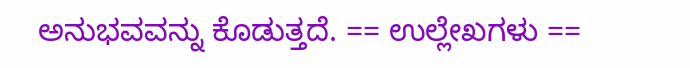ಅನುಭವವನ್ನು ಕೊಡುತ್ತದೆ. == ಉಲ್ಲೇಖಗಳು ==